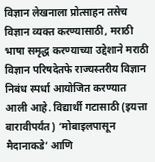विज्ञान लेखनाला प्रोत्साहन तसेच विज्ञान व्यक्त करण्यासाठी, मराठी भाषा समृद्ध करण्याच्या उद्देशाने मराठी विज्ञान परिषदेतफे राज्यस्तरीय विज्ञान निबंध स्पर्धा आयोजित करण्यात आली आहे. विद्यार्थी गटासाठी (इयत्ता बारावीपर्यंत) ‘मोबाइलपासून मैदानाकडे’ आणि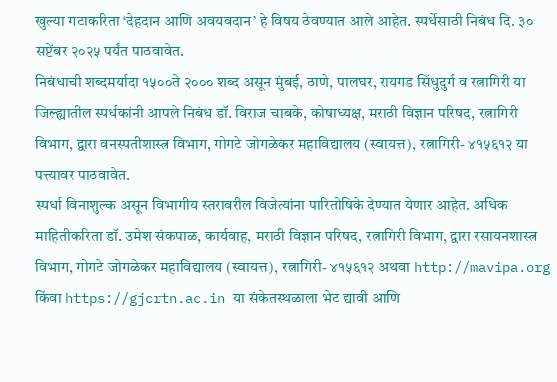खुल्या गटाकरिता ‘देहदान आणि अवयवदान’ हे विषय ठेवण्यात आले आहेत. स्पर्धेसाठी निबंध दि. ३० सप्टेंबर २०२५ पर्यंत पाठवावेत.
निबंधाची शब्दमर्यादा १५००ते २००० शब्द असून मुंबई, ठाणे, पालघर, रायगड सिंधुदुर्ग व रत्नागिरी या जिल्ह्यातील स्पर्धकांनी आपले निबंध डॉ. विराज चाबके, कोषाध्यक्ष, मराठी विज्ञान परिषद, रत्नागिरी विभाग, द्वारा वनस्पतीशास्त्र विभाग, गोगटे जोगळेकर महाविद्यालय (स्वायत्त), रत्नागिरी- ४१५६१२ या पत्त्यावर पाठवावेत.
स्पर्धा विनाशुल्क असून विभागीय स्तरावरील विजेत्यांना पारितोषिके देण्यात येणार आहेत. अधिक माहितीकरिता डॉ. उमेश संकपाळ, कार्यवाह, मराठी विज्ञान परिषद, रत्नागिरी विभाग, द्वारा रसायनशास्त्र विभाग, गोगटे जोगळेकर महाविद्यालय (स्वायत्त), रत्नागिरी- ४१५६१२ अथवा http://mavipa.org किंवा https://gjcrtn.ac.in या संकेतस्थळाला भेट द्यावी आणि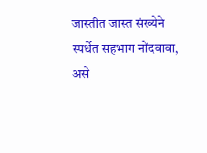जास्तीत जास्त संख्येने स्पर्धेत सहभाग नोंदवावा, असे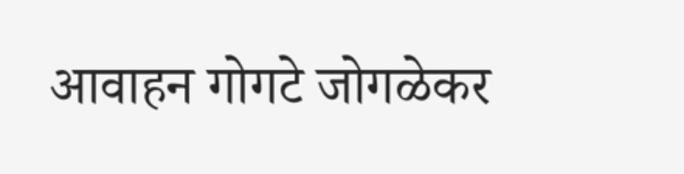आवाहन गोगटे जोगळेकर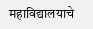महाविद्यालयाचे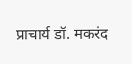प्राचार्य डॉ. मकरंद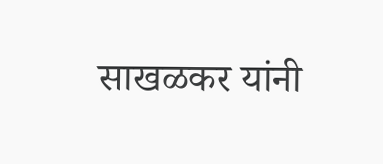साखळकर यांनी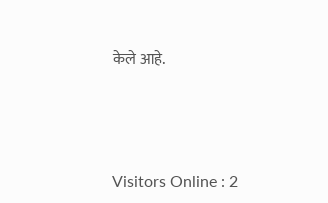केले आहे.





Visitors Online : 2